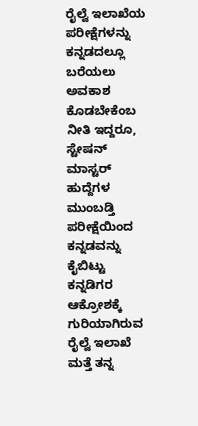ರೈಲ್ವೆ ಇಲಾಖೆಯ ಪರೀಕ್ಷೆಗಳನ್ನು ಕನ್ನಡದಲ್ಲೂ ಬರೆಯಲು ಅವಕಾಶ ಕೊಡಬೇಕೆಂಬ ನೀತಿ ಇದ್ದರೂ, ಸ್ಟೇಷನ್‌ ಮಾಸ್ಟರ್‌ ಹುದ್ದೆಗಳ ಮುಂಬಡ್ತಿ ಪರೀಕ್ಷೆಯಿಂದ ಕನ್ನಡವನ್ನು ಕೈಬಿಟ್ಟು ಕನ್ನಡಿಗರ ಆಕ್ರೋಶಕ್ಕೆ ಗುರಿಯಾಗಿರುವ ರೈಲ್ವೆ ಇಲಾಖೆ ಮತ್ತೆ ತನ್ನ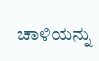ಚಾಳಿಯನ್ನು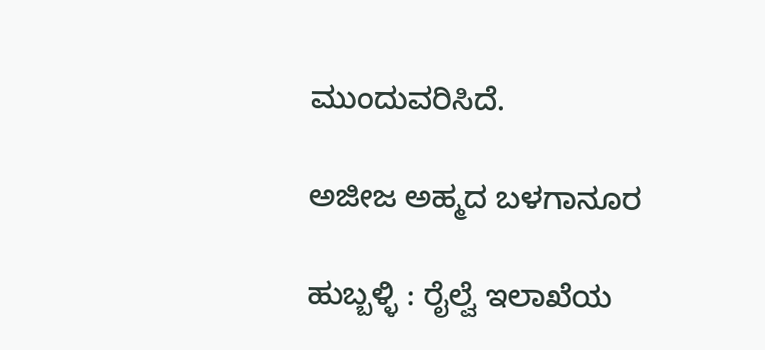ಮುಂದುವರಿಸಿದೆ.

ಅಜೀಜ ಅಹ್ಮದ ಬಳಗಾನೂರ

ಹುಬ್ಬಳ್ಳಿ : ರೈಲ್ವೆ ಇಲಾಖೆಯ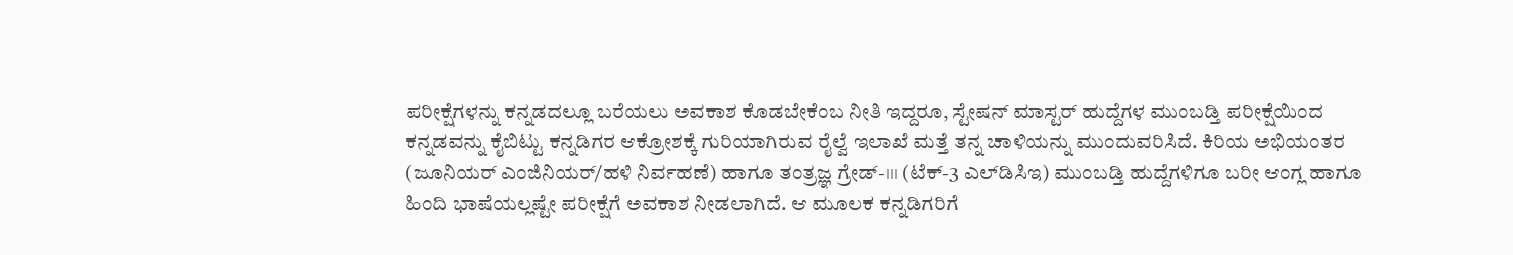ಪರೀಕ್ಷೆಗಳನ್ನು ಕನ್ನಡದಲ್ಲೂ ಬರೆಯಲು ಅವಕಾಶ ಕೊಡಬೇಕೆಂಬ ನೀತಿ ಇದ್ದರೂ, ಸ್ಟೇಷನ್‌ ಮಾಸ್ಟರ್‌ ಹುದ್ದೆಗಳ ಮುಂಬಡ್ತಿ ಪರೀಕ್ಷೆಯಿಂದ ಕನ್ನಡವನ್ನು ಕೈಬಿಟ್ಟು ಕನ್ನಡಿಗರ ಆಕ್ರೋಶಕ್ಕೆ ಗುರಿಯಾಗಿರುವ ರೈಲ್ವೆ ಇಲಾಖೆ ಮತ್ತೆ ತನ್ನ ಚಾಳಿಯನ್ನು ಮುಂದುವರಿಸಿದೆ. ಕಿರಿಯ ಅಭಿಯಂತರ (ಜೂನಿಯರ್‌ ಎಂಜಿನಿಯರ್‌/ಹಳಿ ನಿರ್ವಹಣೆ) ಹಾಗೂ ತಂತ್ರಜ್ಞ ಗ್ರೇಡ್‌-।।। (ಟೆಕ್‌-3 ಎಲ್‌ಡಿಸಿಇ) ಮುಂಬಡ್ತಿ ಹುದ್ದೆಗಳಿಗೂ ಬರೀ ಆಂಗ್ಲ ಹಾಗೂ ಹಿಂದಿ ಭಾಷೆಯಲ್ಲಷ್ಟೇ ಪರೀಕ್ಷೆಗೆ ಅವಕಾಶ ನೀಡಲಾಗಿದೆ. ಆ ಮೂಲಕ ಕನ್ನಡಿಗರಿಗೆ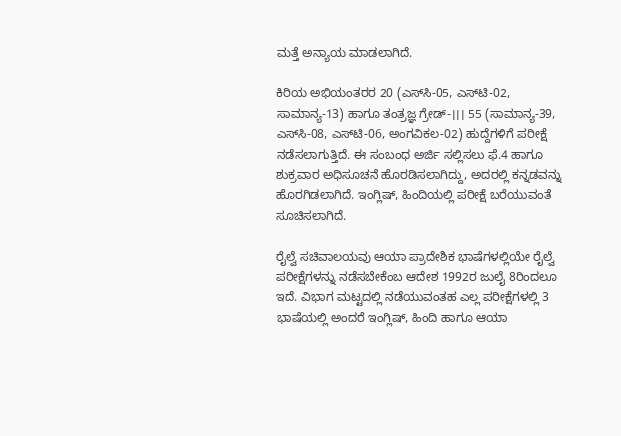ಮತ್ತೆ ಅನ್ಯಾಯ ಮಾಡಲಾಗಿದೆ.

ಕಿರಿಯ ಅಭಿಯಂತರರ 20 (ಎಸ್‌ಸಿ-05, ಎಸ್‌ಟಿ-02, ಸಾಮಾನ್ಯ-13) ಹಾಗೂ ತಂತ್ರಜ್ಞ ಗ್ರೇಡ್‌-।।। 55 (ಸಾಮಾನ್ಯ-39, ಎಸ್‌ಸಿ-08, ಎಸ್‌ಟಿ-06, ಅಂಗವಿಕಲ-02) ಹುದ್ದೆಗಳಿಗೆ ಪರೀಕ್ಷೆ ನಡೆಸಲಾಗುತ್ತಿದೆ. ಈ ಸಂಬಂಧ ಅರ್ಜಿ ಸಲ್ಲಿಸಲು ಫೆ.4 ಹಾಗೂ ಶುಕ್ರವಾರ ಅಧಿಸೂಚನೆ ಹೊರಡಿಸಲಾಗಿದ್ದು, ಅದರಲ್ಲಿ ಕನ್ನಡವನ್ನು ಹೊರಗಿಡಲಾಗಿದೆ. ಇಂಗ್ಲಿಷ್‌, ಹಿಂದಿಯಲ್ಲಿ ಪರೀಕ್ಷೆ ಬರೆಯುವಂತೆ ಸೂಚಿಸಲಾಗಿದೆ.

ರೈಲ್ವೆ ಸಚಿವಾಲಯವು ಆಯಾ ಪ್ರಾದೇಶಿಕ ಭಾಷೆಗಳಲ್ಲಿಯೇ ರೈಲ್ವೆ ಪರೀಕ್ಷೆಗಳನ್ನು ನಡೆಸಬೇಕೆಂಬ ಆದೇಶ 1992ರ ಜುಲೈ 8ರಿಂದಲೂ ಇದೆ. ವಿಭಾಗ ಮಟ್ಟದಲ್ಲಿ ನಡೆಯುವಂತಹ ಎಲ್ಲ ಪರೀಕ್ಷೆಗಳಲ್ಲಿ 3 ಭಾಷೆಯಲ್ಲಿ ಅಂದರೆ ಇಂಗ್ಲಿಷ್, ಹಿಂದಿ ಹಾಗೂ ಆಯಾ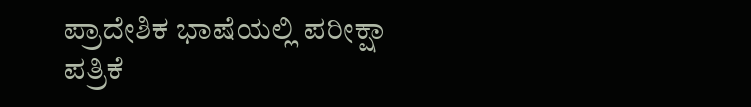ಪ್ರಾದೇಶಿಕ ಭಾಷೆಯಲ್ಲಿ ಪರೀಕ್ಷಾ ಪತ್ರಿಕೆ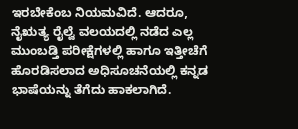ಇರಬೇಕೆಂಬ ನಿಯಮವಿದೆ. ಆದರೂ, ನೈಋತ್ಯ ರೈಲ್ವೆ ವಲಯದಲ್ಲಿ ನಡೆದ ಎಲ್ಲ ಮುಂಬಡ್ತಿ ಪರೀಕ್ಷೆಗಳಲ್ಲಿ ಹಾಗೂ ಇತ್ತೀಚೆಗೆ ಹೊರಡಿಸಲಾದ ಅಧಿಸೂಚನೆಯಲ್ಲಿ ಕನ್ನಡ ಭಾಷೆಯನ್ನು ತೆಗೆದು ಹಾಕಲಾಗಿದೆ.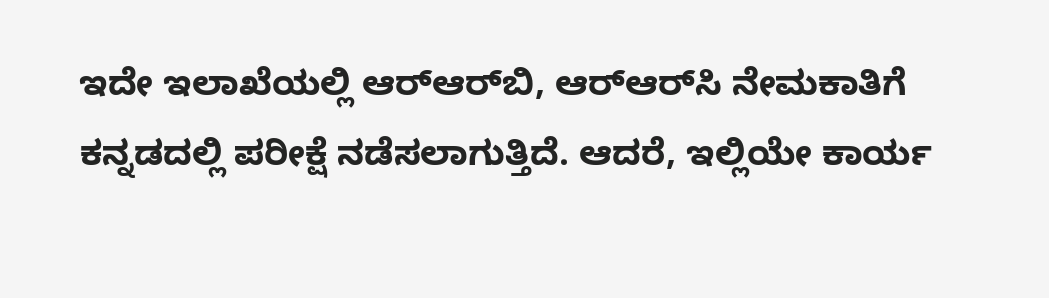ಇದೇ ಇಲಾಖೆಯಲ್ಲಿ ಆರ್‌ಆರ್‌ಬಿ, ಆರ್‌ಆರ್‌ಸಿ ನೇಮಕಾತಿಗೆ ಕನ್ನಡದಲ್ಲಿ ಪರೀಕ್ಷೆ ನಡೆಸಲಾಗುತ್ತಿದೆ. ಆದರೆ, ಇಲ್ಲಿಯೇ ಕಾರ್ಯ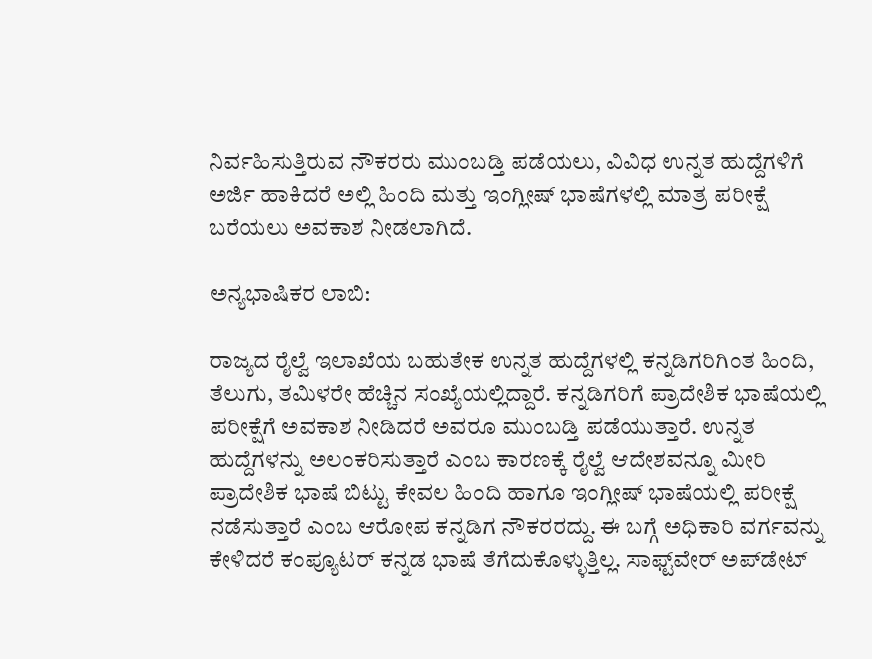ನಿರ್ವಹಿಸುತ್ತಿರುವ ನೌಕರರು ಮುಂಬಡ್ತಿ ಪಡೆಯಲು, ವಿವಿಧ ಉನ್ನತ ಹುದ್ದೆಗಳಿಗೆ ಅರ್ಜಿ ಹಾಕಿದರೆ ಅಲ್ಲಿ ಹಿಂದಿ ಮತ್ತು ಇಂಗ್ಲೀಷ್‌ ಭಾಷೆಗಳಲ್ಲಿ ಮಾತ್ರ ಪರೀಕ್ಷೆ ಬರೆಯಲು ಅವಕಾಶ ನೀಡಲಾಗಿದೆ.

ಅನ್ಯಭಾಷಿಕರ ಲಾಬಿ:

ರಾಜ್ಯದ ರೈಲ್ವೆ ಇಲಾಖೆಯ ಬಹುತೇಕ ಉನ್ನತ ಹುದ್ದೆಗಳಲ್ಲಿ ಕನ್ನಡಿಗರಿಗಿಂತ ಹಿಂದಿ, ತೆಲುಗು, ತಮಿಳರೇ ಹೆಚ್ಚಿನ ಸಂಖ್ಯೆಯಲ್ಲಿದ್ದಾರೆ. ಕನ್ನಡಿಗರಿಗೆ ಪ್ರಾದೇಶಿಕ ಭಾಷೆಯಲ್ಲಿ ಪರೀಕ್ಷೆಗೆ ಅವಕಾಶ ನೀಡಿದರೆ ಅವರೂ ಮುಂಬಡ್ತಿ ಪಡೆಯುತ್ತಾರೆ. ಉನ್ನತ ಹುದ್ದೆಗಳನ್ನು ಅಲಂಕರಿಸುತ್ತಾರೆ ಎಂಬ ಕಾರಣಕ್ಕೆ ರೈಲ್ವೆ ಆದೇಶವನ್ನೂ ಮೀರಿ ಪ್ರಾದೇಶಿಕ ಭಾಷೆ ಬಿಟ್ಟು ಕೇವಲ ಹಿಂದಿ ಹಾಗೂ ಇಂಗ್ಲೀಷ್‌ ಭಾಷೆಯಲ್ಲಿ ಪರೀಕ್ಷೆ ನಡೆಸುತ್ತಾರೆ ಎಂಬ ಆರೋಪ ಕನ್ನಡಿಗ ನೌಕರರದ್ದು. ಈ ಬಗ್ಗೆ ಅಧಿಕಾರಿ ವರ್ಗವನ್ನು ಕೇಳಿದರೆ ಕಂಪ್ಯೂಟರ್‌ ಕನ್ನಡ ಭಾಷೆ ತೆಗೆದುಕೊಳ್ಳುತ್ತಿಲ್ಲ. ಸಾಫ್ಟ್‌ವೇರ್‌ ಅಪ್‌ಡೇಟ್‌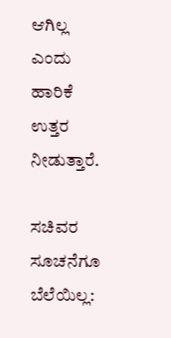ಆಗಿಲ್ಲ ಎಂದು ಹಾರಿಕೆ ಉತ್ತರ ನೀಡುತ್ತಾರೆ.

ಸಚಿವರ ಸೂಚನೆಗೂ ಬೆಲೆಯಿಲ್ಲ: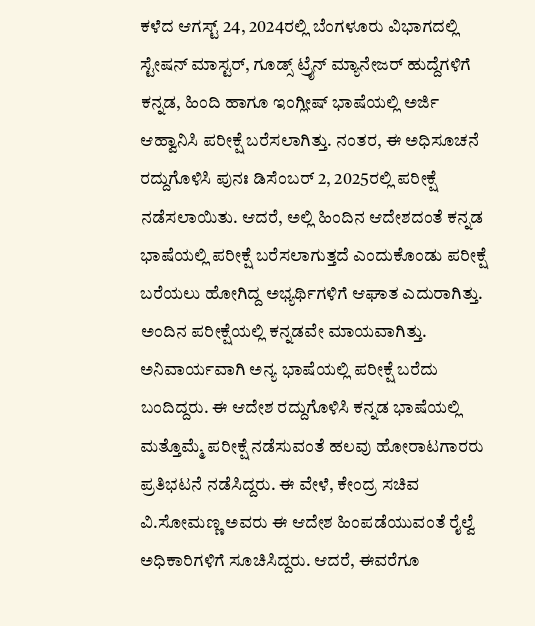ಕಳೆದ ಆಗಸ್ಟ್‌ 24, 2024ರಲ್ಲಿ ಬೆಂಗಳೂರು ವಿಭಾಗದಲ್ಲಿ ಸ್ಟೇಷನ್‌ ಮಾಸ್ಟರ್‌, ಗೂಡ್ಸ್‌ ಟ್ರೈನ್‌ ಮ್ಯಾನೇಜರ್‌ ಹುದ್ದೆಗಳಿಗೆ ಕನ್ನಡ, ಹಿಂದಿ ಹಾಗೂ ಇಂಗ್ಲೀಷ್ ಭಾಷೆಯಲ್ಲಿ ಅರ್ಜಿ ಆಹ್ವಾನಿಸಿ ಪರೀಕ್ಷೆ ಬರೆಸಲಾಗಿತ್ತು. ನಂತರ, ಈ ಅಧಿಸೂಚನೆ ರದ್ದುಗೊಳಿಸಿ ಪುನಃ ಡಿಸೆಂಬರ್‌ 2, 2025ರಲ್ಲಿ ಪರೀಕ್ಷೆ ನಡೆಸಲಾಯಿತು. ಆದರೆ, ಅಲ್ಲಿ ಹಿಂದಿನ ಆದೇಶದಂತೆ ಕನ್ನಡ ಭಾಷೆಯಲ್ಲಿ ಪರೀಕ್ಷೆ ಬರೆಸಲಾಗುತ್ತದೆ ಎಂದುಕೊಂಡು ಪರೀಕ್ಷೆ ಬರೆಯಲು ಹೋಗಿದ್ದ ಅಭ್ಯರ್ಥಿಗಳಿಗೆ ಆಘಾತ ಎದುರಾಗಿತ್ತು. ಅಂದಿನ ಪರೀಕ್ಷೆಯಲ್ಲಿ ಕನ್ನಡವೇ ಮಾಯವಾಗಿತ್ತು. ಅನಿವಾರ್ಯವಾಗಿ ಅನ್ಯ ಭಾಷೆಯಲ್ಲಿ ಪರೀಕ್ಷೆ ಬರೆದು ಬಂದಿದ್ದರು. ಈ ಆದೇಶ ರದ್ದುಗೊಳಿಸಿ ಕನ್ನಡ ಭಾಷೆಯಲ್ಲಿ ಮತ್ತೊಮ್ಮೆ ಪರೀಕ್ಷೆ ನಡೆಸುವಂತೆ ಹಲವು ಹೋರಾಟಗಾರರು ಪ್ರತಿಭಟನೆ ನಡೆಸಿದ್ದರು. ಈ ವೇಳೆ, ಕೇಂದ್ರ ಸಚಿವ ವಿ.ಸೋಮಣ್ಣ ಅವರು ಈ ಆದೇಶ ಹಿಂಪಡೆಯುವಂತೆ ರೈಲ್ವೆ ಅಧಿಕಾರಿಗಳಿಗೆ ಸೂಚಿಸಿದ್ದರು. ಆದರೆ, ಈವರೆಗೂ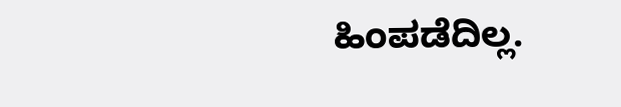ಹಿಂಪಡೆದಿಲ್ಲ.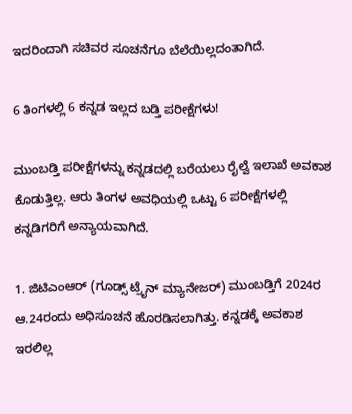ಇದರಿಂದಾಗಿ ಸಚಿವರ ಸೂಚನೆಗೂ ಬೆಲೆಯಿಲ್ಲದಂತಾಗಿದೆ.

6 ತಿಂಗಳಲ್ಲಿ 6 ಕನ್ನಡ ಇಲ್ಲದ ಬಡ್ತಿ ಪರೀಕ್ಷೆಗಳು!

ಮುಂಬಡ್ತಿ ಪರೀಕ್ಷೆಗಳನ್ನು ಕನ್ನಡದಲ್ಲಿ ಬರೆಯಲು ರೈಲ್ವೆ ಇಲಾಖೆ ಅವಕಾಶ ಕೊಡುತ್ತಿಲ್ಲ. ಆರು ತಿಂಗಳ ಅವಧಿಯಲ್ಲಿ ಒಟ್ಟು 6 ಪರೀಕ್ಷೆಗಳಲ್ಲಿ ಕನ್ನಡಿಗರಿಗೆ ಅನ್ಯಾಯವಾಗಿದೆ.

1. ಜಿಟಿಎಂಆರ್‌ (ಗೂಡ್ಸ್‌ ಟ್ರೈನ್‌ ಮ್ಯಾನೇಜರ್‌) ಮುಂಬಡ್ತಿಗೆ 2024ರ ಆ.24ರಂದು ಅಧಿಸೂಚನೆ ಹೊರಡಿಸಲಾಗಿತ್ತು. ಕನ್ನಡಕ್ಕೆ ಅವಕಾಶ ಇರಲಿಲ್ಲ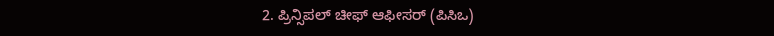2. ಪ್ರಿನ್ಸಿಪಲ್‌ ಚೀಫ್ ಆಫೀಸರ್‌ (ಪಿಸಿಒ)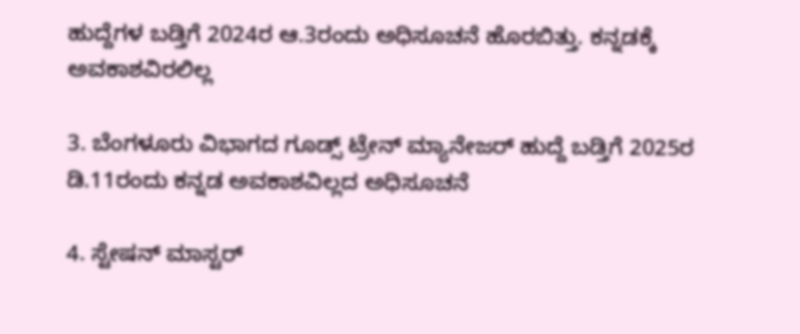ಹುದ್ದೆಗಳ ಬಡ್ತಿಗೆ 2024ರ ಆ.3ರಂದು ಅಧಿಸೂಚನೆ ಹೊರಬಿತ್ತು. ಕನ್ನಡಕ್ಕೆ ಅವಕಾಶವಿರಲಿಲ್ಲ

3. ಬೆಂಗಳೂರು ವಿಭಾಗದ ಗೂಡ್ಸ್‌ ಟ್ರೇನ್‌ ಮ್ಯಾನೇಜರ್‌ ಹುದ್ದೆ ಬಡ್ತಿಗೆ 2025ರ ಡಿ.11ರಂದು ಕನ್ನಡ ಅವಕಾಶವಿಲ್ಲದ ಅಧಿಸೂಚನೆ

4. ಸ್ಟೇಷನ್‌ ಮಾಸ್ಟರ್‌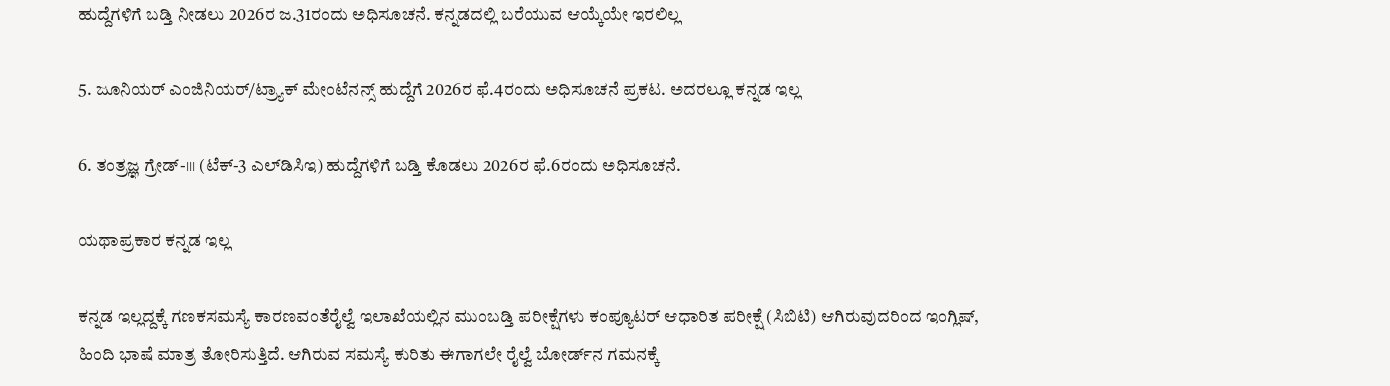ಹುದ್ದೆಗಳಿಗೆ ಬಡ್ತಿ ನೀಡಲು 2026ರ ಜ.31ರಂದು ಅಧಿಸೂಚನೆ. ಕನ್ನಡದಲ್ಲಿ ಬರೆಯುವ ಆಯ್ಕೆಯೇ ಇರಲಿಲ್ಲ

5. ಜೂನಿಯರ್‌ ಎಂಜಿನಿಯರ್‌/ಟ್ರ್ಯಾಕ್‌ ಮೇಂಟೆನನ್ಸ್‌ ಹುದ್ದೆಗೆ 2026ರ ಫೆ.4ರಂದು ಅಧಿಸೂಚನೆ ಪ್ರಕಟ. ಅದರಲ್ಲೂ ಕನ್ನಡ ಇಲ್ಲ

6. ತಂತ್ರಜ್ಞ ಗ್ರೇಡ್‌-।।। (ಟೆಕ್‌-3 ಎಲ್‌ಡಿಸಿಇ) ಹುದ್ದೆಗಳಿಗೆ ಬಡ್ತಿ ಕೊಡಲು 2026ರ ಫೆ.6ರಂದು ಅಧಿಸೂಚನೆ.

ಯಥಾಪ್ರಕಾರ ಕನ್ನಡ ಇಲ್ಲ

ಕನ್ನಡ ಇಲ್ಲದ್ದಕ್ಕೆ ಗಣಕಸಮಸ್ಯೆ ಕಾರಣವಂತೆರೈಲ್ವೆ ಇಲಾಖೆಯಲ್ಲಿನ ಮುಂಬಡ್ತಿ ಪರೀಕ್ಷೆಗಳು ಕಂಪ್ಯೂಟರ್‌ ಆಧಾರಿತ ಪರೀಕ್ಷೆ (ಸಿಬಿಟಿ) ಆಗಿರುವುದರಿಂದ ಇಂಗ್ಲಿಷ್, ಹಿಂದಿ ಭಾಷೆ ಮಾತ್ರ ತೋರಿಸುತ್ತಿದೆ. ಆಗಿರುವ ಸಮಸ್ಯೆ ಕುರಿತು ಈಗಾಗಲೇ ರೈಲ್ವೆ ಬೋರ್ಡ್‌ನ ಗಮನಕ್ಕೆ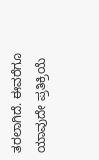ತರಲಾಗಿದೆ. ಈವರೆಗೂ ಯಾವುದೇ ಪ್ರತಿಕ್ರಿಯೆ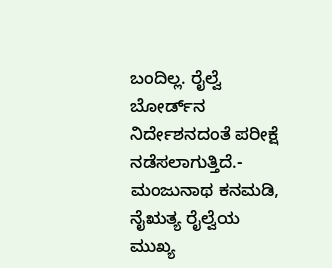ಬಂದಿಲ್ಲ. ರೈಲ್ವೆ ಬೋರ್ಡ್‌ನ ನಿರ್ದೇಶನದಂತೆ ಪರೀಕ್ಷೆ ನಡೆಸಲಾಗುತ್ತಿದೆ.- ಮಂಜುನಾಥ ಕನಮಡಿ, ನೈಋತ್ಯ ರೈಲ್ವೆಯ ಮುಖ್ಯ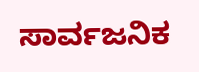ಸಾರ್ವಜನಿಕ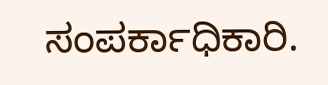ಸಂಪರ್ಕಾಧಿಕಾರಿ.